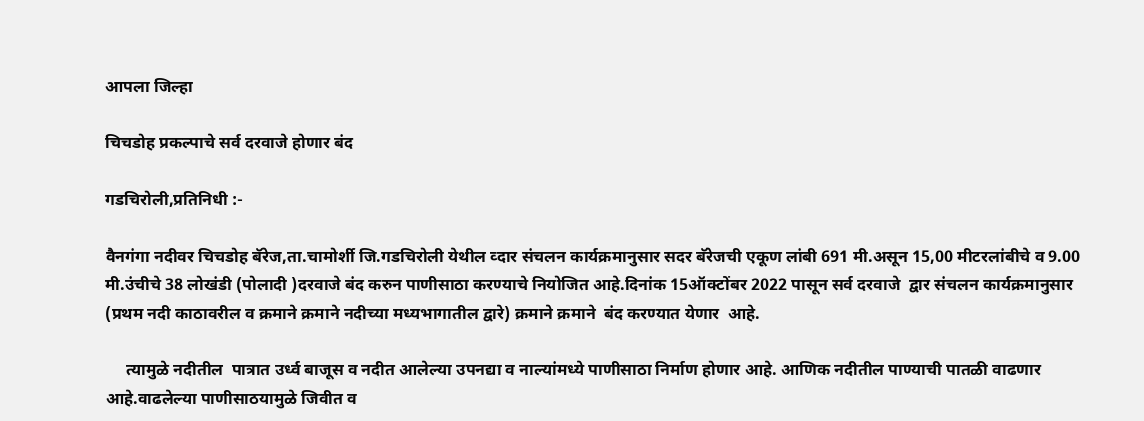आपला जिल्हा

चिचडोह प्रकल्पाचे सर्व दरवाजे होणार बंद

गडचिरोली,प्रतिनिधी :-

वैनगंगा नदीवर चिचडोह बॅरेज,ता.चामोर्शी जि.गडचिरोली येथील व्दार संचलन कार्यक्रमानुसार सदर बॅरेजची एकूण लांबी 691 मी.असून 15,00 मीटरलांबीचे व 9.00 मी.उंचीचे 38 लोखंडी (पोलादी )दरवाजे बंद करुन पाणीसाठा करण्याचे नियोजित आहे.दिनांक 15ऑक्टोंबर 2022 पासून सर्व दरवाजे  द्वार संचलन कार्यक्रमानुसार (प्रथम नदी काठावरील व क्रमाने क्रमाने नदीच्या मध्यभागातील द्वारे) क्रमाने क्रमाने  बंद करण्यात येणार  आहे.

     त्यामुळे नदीतील  पात्रात उर्ध्व बाजूस व नदीत आलेल्या उपनद्या व नाल्यांमध्ये पाणीसाठा निर्माण होणार आहे. आणिक नदीतील पाण्याची पातळी वाढणार आहे.वाढलेल्या पाणीसाठयामुळे जिवीत व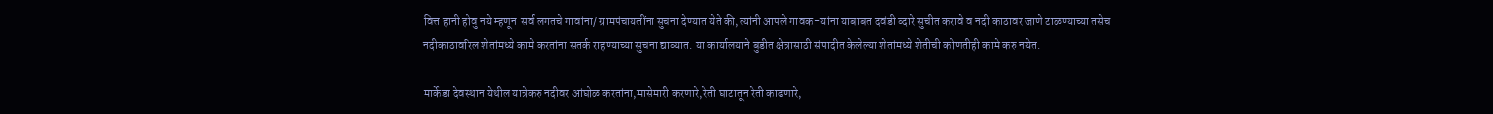वित्त हानी होवु नये म्हणून  सर्व लगतचे गावांना/ ग्रामपंचायतींना सुचना देण्यात येते की,त्यांनी आपले गावक-यांना याबाबत दवंडी व्दारे सुचीत करावे व नदी काठावर जाणे टाळण्याच्या तसेच नदीकाठावरिल शेतांमध्ये कामे करतांना सतर्क राहण्याच्या सुचना द्याव्यात. या कार्यालयाने बुडीत क्षेत्रासाठी संपादीत केलेल्या शेतांमध्ये शेतीची कोणतीही कामे करु नयेत.

मार्केडा देवस्थान येथील यात्रेकरु नदीवर आंघोळ करतांना,मासेमारी करणारे,रेती घाटातून रेती काढणारे,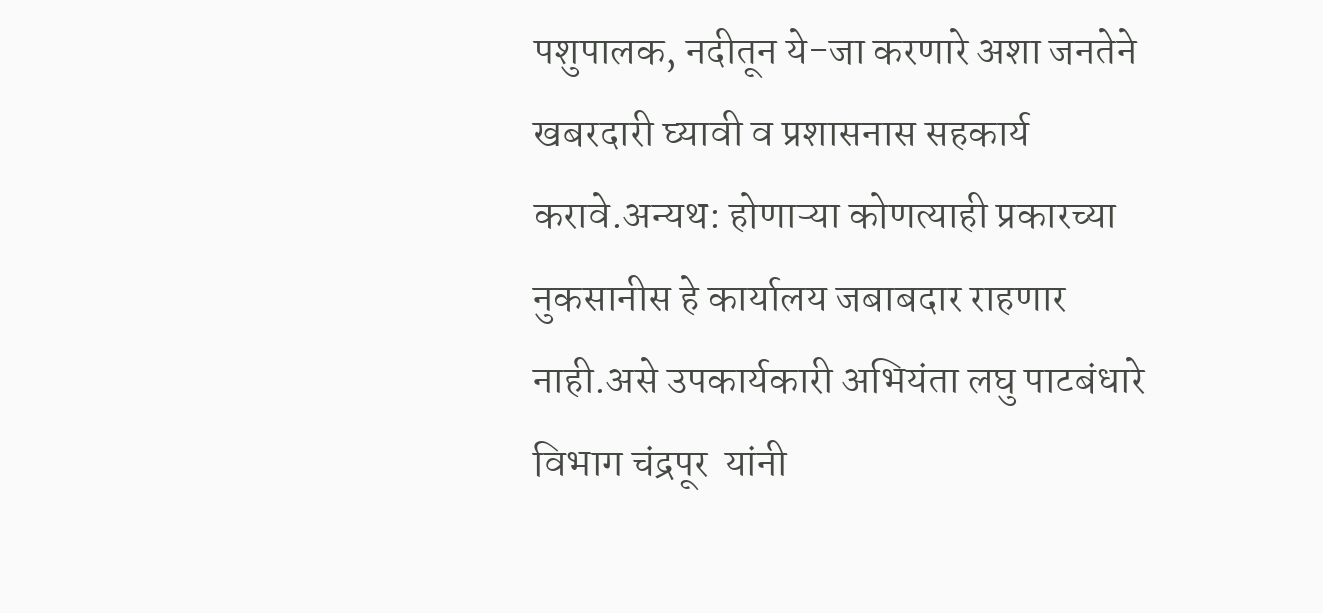पशुपालक, नदीतून ये-जा करणारे अशा जनतेने  खबरदारी घ्यावी व प्रशासनास सहकार्य करावे.अन्यथ: होणाऱ्या कोणत्याही प्रकारच्या नुकसानीस हे कार्यालय जबाबदार राहणार नाही.असे उपकार्यकारी अभियंता लघु पाटबंधारे विभाग चंद्रपूर  यांनी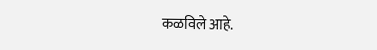कळविले आहे.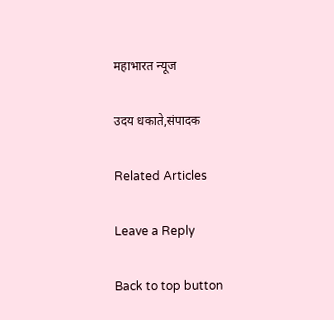महाभारत न्यूज

उदय धकाते,संपादक

Related Articles

Leave a Reply

Back to top button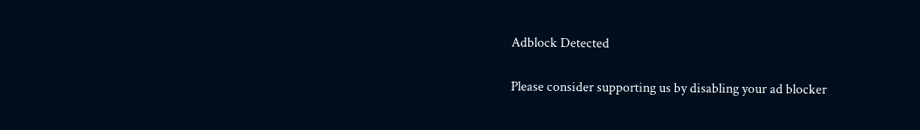Adblock Detected

Please consider supporting us by disabling your ad blocker